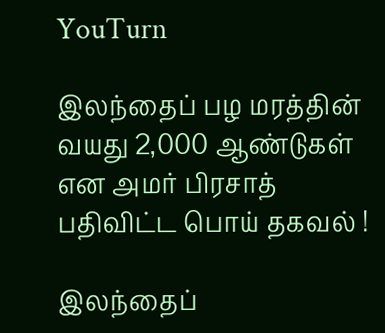YouTurn

இலந்தைப் பழ மரத்தின் வயது 2,000 ஆண்டுகள் என அமர் பிரசாத் பதிவிட்ட பொய் தகவல் !

இலந்தைப்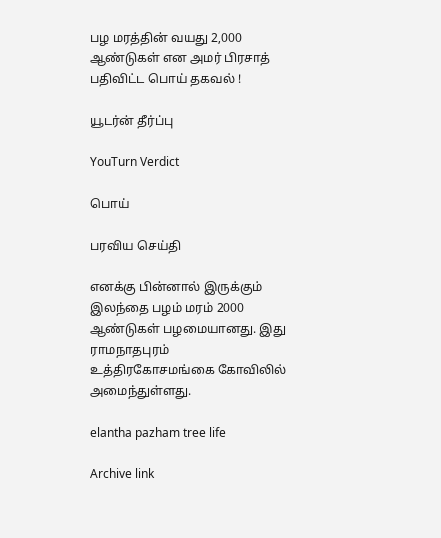பழ மரத்தின் வயது 2,000 ஆண்டுகள் என அமர் பிரசாத் பதிவிட்ட பொய் தகவல் !

யூடர்ன் தீர்ப்பு

YouTurn Verdict

பொய்

பரவிய செய்தி

எனக்கு பின்னால் இருக்கும் இலந்தை பழம் மரம் 2000 ஆண்டுகள் பழமையானது. இது ராமநாதபுரம் உத்திரகோசமங்கை கோவிலில் அமைந்துள்ளது.

elantha pazham tree life

Archive link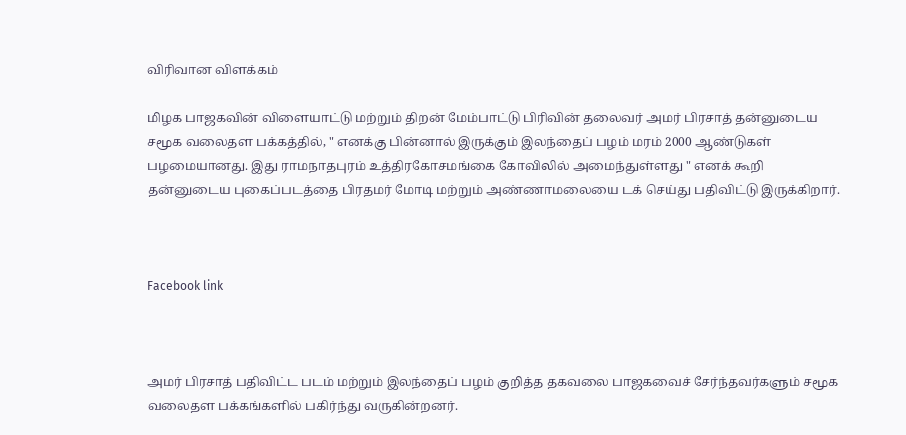விரிவான விளக்கம்

மிழக பாஜகவின் விளையாட்டு மற்றும் திறன் மேம்பாட்டு பிரிவின் தலைவர் அமர் பிரசாத் தன்னுடைய சமூக வலைதள பக்கத்தில், " எனக்கு பின்னால் இருக்கும் இலந்தைப் பழம் மரம் 2000 ஆண்டுகள் பழமையானது. இது ராமநாதபுரம் உத்திரகோசமங்கை கோவிலில் அமைந்துள்ளது " எனக் கூறி தன்னுடைய புகைப்படத்தை பிரதமர் மோடி மற்றும் அண்ணாமலையை டக் செய்து பதிவிட்டு இருக்கிறார்.



Facebook link



அமர் பிரசாத் பதிவிட்ட படம் மற்றும் இலந்தைப் பழம் குறித்த தகவலை பாஜகவைச் சேர்ந்தவர்களும் சமூக வலைதள பக்கங்களில் பகிர்ந்து வருகின்றனர்.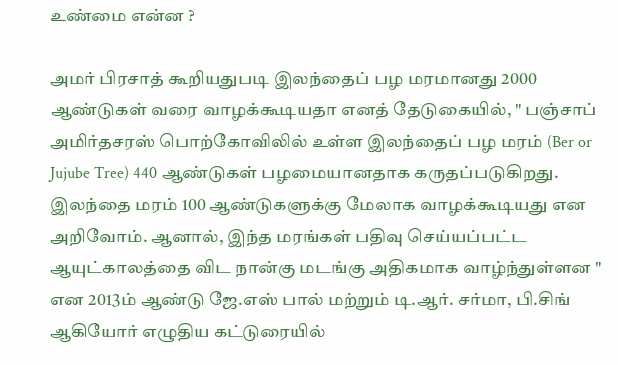உண்மை என்ன ?

அமர் பிரசாத் கூறியதுபடி இலந்தைப் பழ மரமானது 2000 ஆண்டுகள் வரை வாழக்கூடியதா எனத் தேடுகையில், " பஞ்சாப் அமிர்தசரஸ் பொற்கோவிலில் உள்ள இலந்தைப் பழ மரம் (Ber or Jujube Tree) 440 ஆண்டுகள் பழமையானதாக கருதப்படுகிறது. இலந்தை மரம் 100 ஆண்டுகளுக்கு மேலாக வாழக்கூடியது என அறிவோம். ஆனால், இந்த மரங்கள் பதிவு செய்யப்பட்ட ஆயுட்காலத்தை விட நான்கு மடங்கு அதிகமாக வாழ்ந்துள்ளன "  என 2013ம் ஆண்டு ஜே.எஸ் பால் மற்றும் டி.ஆர். சர்மா, பி.சிங் ஆகியோர் எழுதிய கட்டுரையில்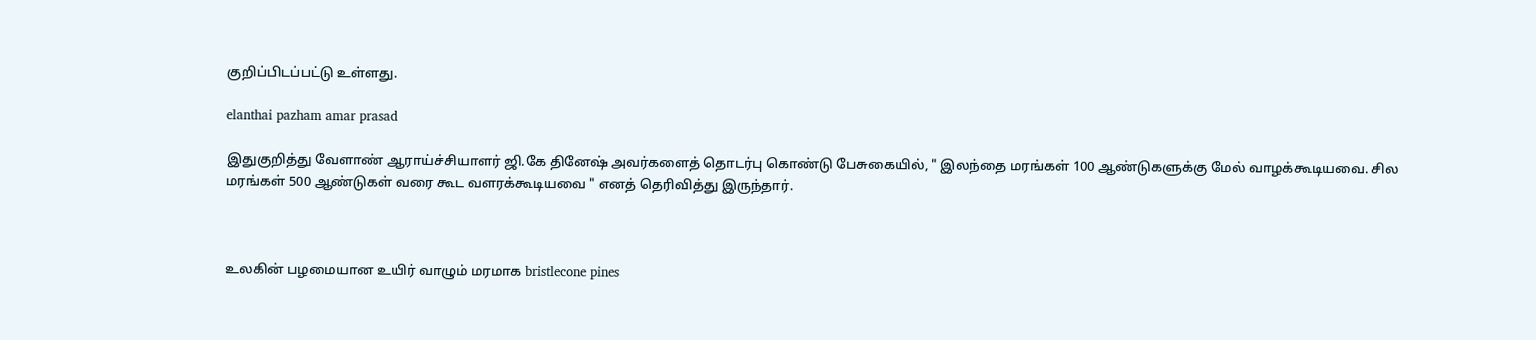குறிப்பிடப்பட்டு உள்ளது.

elanthai pazham amar prasad

இதுகுறித்து வேளாண் ஆராய்ச்சியாளர் ஜி.கே தினேஷ் அவர்களைத் தொடர்பு கொண்டு பேசுகையில், " இலந்தை மரங்கள் 100 ஆண்டுகளுக்கு மேல் வாழக்கூடியவை. சில மரங்கள் 500 ஆண்டுகள் வரை கூட வளரக்கூடியவை " எனத் தெரிவித்து இருந்தார்.



உலகின் பழமையான உயிர் வாழும் மரமாக bristlecone pines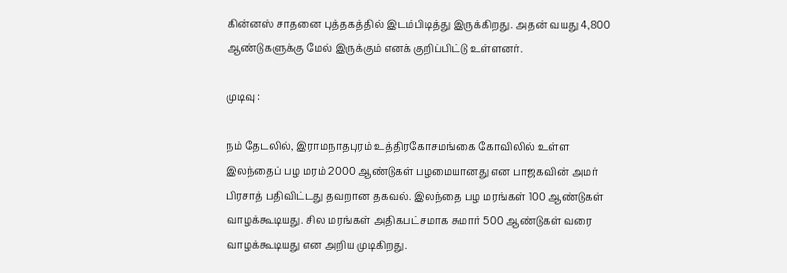கின்னஸ் சாதனை புத்தகத்தில் இடம்பிடித்து இருக்கிறது. அதன் வயது 4,800 ஆண்டுகளுக்கு மேல் இருக்கும் எனக் குறிப்பிட்டு உள்ளனர்.

முடிவு :

நம் தேடலில், இராமநாதபுரம் உத்திரகோசமங்கை கோவிலில் உள்ள இலந்தைப் பழ மரம் 2000 ஆண்டுகள் பழமையானது என பாஜகவின் அமர் பிரசாத் பதிவிட்டது தவறான தகவல். இலந்தை பழ மரங்கள் 100 ஆண்டுகள் வாழக்கூடியது. சில மரங்கள் அதிகபட்சமாக சுமார் 500 ஆண்டுகள் வரை வாழக்கூடியது என அறிய முடிகிறது.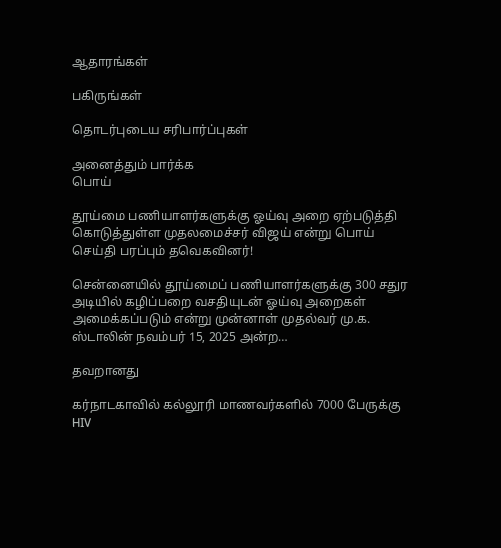ஆதாரங்கள்

பகிருங்கள்

தொடர்புடைய சரிபார்ப்புகள்

அனைத்தும் பார்க்க
பொய்

தூய்மை பணியாளர்களுக்கு ஓய்வு அறை ஏற்படுத்தி கொடுத்துள்ள முதலமைச்சர் விஜய் என்று பொய் செய்தி பரப்பும் தவெகவினர்!

சென்னையில் தூய்மைப் பணியாளர்களுக்கு 300 சதுர அடியில் கழிப்பறை வசதியுடன் ஓய்வு அறைகள் அமைக்கப்படும் என்று முன்னாள் முதல்வர் மு.க. ஸ்டாலின் நவம்பர் 15, 2025 அன்ற…

தவறானது

கர்நாடகாவில் கல்லூரி மாணவர்களில் 7000 பேருக்கு HIV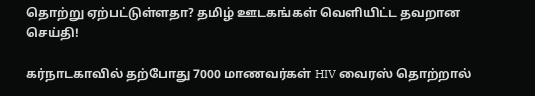தொற்று ஏற்பட்டுள்ளதா? தமிழ் ஊடகங்கள் வெளியிட்ட தவறான செய்தி!

கர்நாடகாவில் தற்போது 7000 மாணவர்கள் HIV வைரஸ் தொற்றால்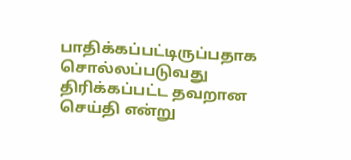பாதிக்கப்பட்டிருப்பதாக சொல்லப்படுவது திரிக்கப்பட்ட தவறான செய்தி என்று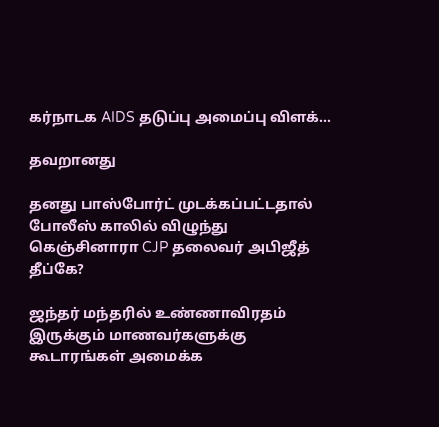கர்நாடக AIDS தடுப்பு அமைப்பு விளக்…

தவறானது

தனது பாஸ்போர்ட் முடக்கப்பட்டதால் போலீஸ் காலில் விழுந்து கெஞ்சினாரா CJP தலைவர் அபிஜீத் தீப்கே?

ஜந்தர் மந்தரில் உண்ணாவிரதம் இருக்கும் மாணவர்களுக்கு கூடாரங்கள் அமைக்க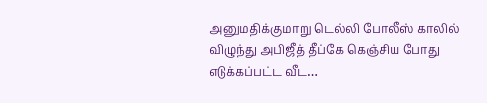அனுமதிக்குமாறு டெல்லி போலீஸ் காலில் விழுந்து அபிஜீத் தீப்கே கெஞ்சிய போது எடுக்கப்பட்ட வீட…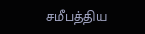சமீபத்திய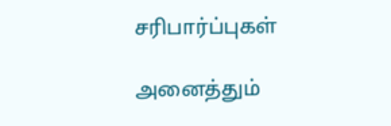சரிபார்ப்புகள்

அனைத்தும்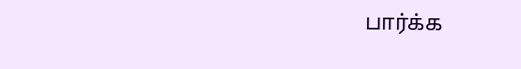பார்க்க